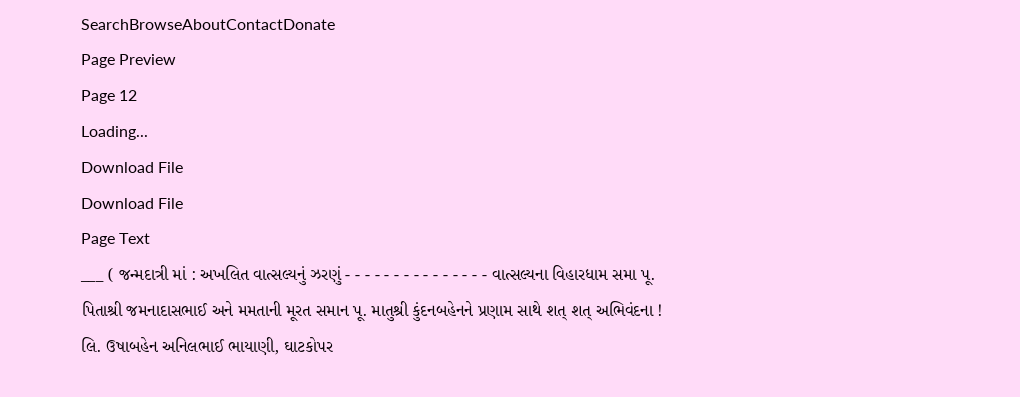SearchBrowseAboutContactDonate
Page Preview
Page 12
Loading...
Download File
Download File
Page Text
___ ( જન્મદાત્રી માં : અખલિત વાત્સલ્યનું ઝરણું - - - - - - - - - - - - - - - વાત્સલ્યના વિહારધામ સમા પૂ. પિતાશ્રી જમનાદાસભાઈ અને મમતાની મૂરત સમાન પૂ. માતુશ્રી કુંદનબહેનને પ્રણામ સાથે શત્ શત્ અભિવંદના ! લિ. ઉષાબહેન અનિલભાઈ ભાયાણી, ઘાટકોપર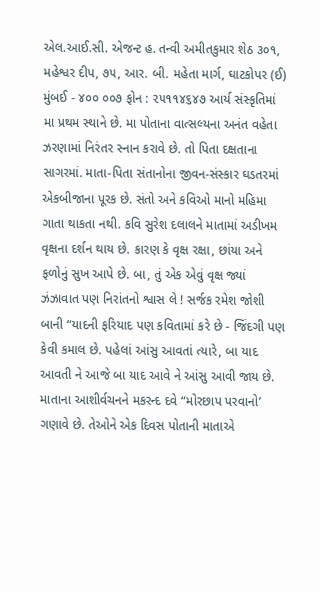એલ.આઈ.સી. એજન્ટ હ. તન્વી અમીતકુમાર શેઠ ૩૦૧, મહેશ્વર દીપ, ૭૫, આર. બી. મહેતા માર્ગ, ઘાટકોપર (ઈ) મુંબઈ - ૪૦૦ ૦૦૭ ફોન : ૨૫૧૧૪૬૪૭ આર્ય સંસ્કૃતિમાં મા પ્રથમ સ્થાને છે. મા પોતાના વાત્સલ્યના અનંત વહેતા ઝરણામાં નિરંતર સ્નાન કરાવે છે. તો પિતા દક્ષતાના સાગરમાં. માતા-પિતા સંતાનોના જીવન-સંસ્કાર ઘડતરમાં એકબીજાના પૂરક છે. સંતો અને કવિઓ માનો મહિમા ગાતા થાકતા નથી. કવિ સુરેશ દલાલને માતામાં અડીખમ વૃક્ષના દર્શન થાય છે. કારણ કે વૃક્ષ રક્ષા, છાંયા અને ફળોનું સુખ આપે છે. બા, તું એક એવું વૃક્ષ જ્યાં ઝંઝાવાત પણ નિરાંતનો શ્વાસ લે ! સર્જક રમેશ જોશી બાની “યાદની ફરિયાદ પણ કવિતામાં કરે છે - જિંદગી પણ કેવી કમાલ છે. પહેલાં આંસુ આવતાં ત્યારે, બા યાદ આવતી ને આજે બા યાદ આવે ને આંસુ આવી જાય છે. માતાના આશીર્વચનને મકરન્દ દવે “મોરછાપ પરવાનો’ ગણાવે છે. તેઓને એક દિવસ પોતાની માતાએ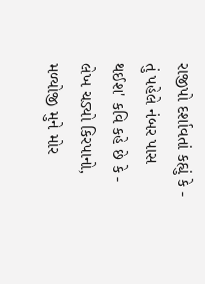રાજીપો દર્શાવતાં કહ્યું કે - તું પહેલે નંબર પાસ થઈશ' કવિ કહે છે કે - લેખ ચડ્યો કિરપાનો, મળ્યોજી મુને મોર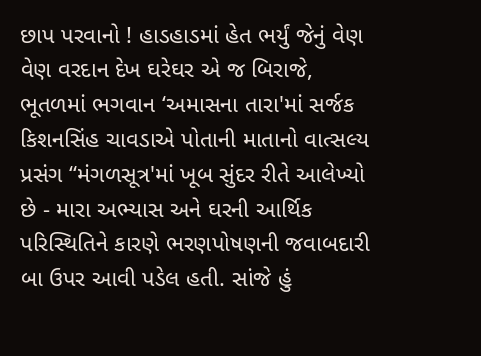છાપ પરવાનો ! હાડહાડમાં હેત ભર્યું જેનું વેણ વેણ વરદાન દેખ ઘરેઘર એ જ બિરાજે, ભૂતળમાં ભગવાન ‘અમાસના તારા'માં સર્જક કિશનસિંહ ચાવડાએ પોતાની માતાનો વાત્સલ્ય પ્રસંગ “મંગળસૂત્ર'માં ખૂબ સુંદર રીતે આલેખ્યો છે - મારા અભ્યાસ અને ઘરની આર્થિક પરિસ્થિતિને કારણે ભરણપોષણની જવાબદારી બા ઉપર આવી પડેલ હતી. સાંજે હું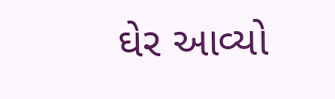ઘેર આવ્યો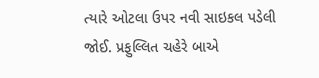ત્યારે ઓટલા ઉપર નવી સાઇકલ પડેલી જોઈ. પ્રફુલ્લિત ચહેરે બાએ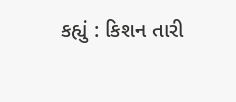કહ્યું : કિશન તારી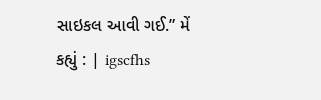સાઇકલ આવી ગઈ.” મેં કહ્યું : | igscfhs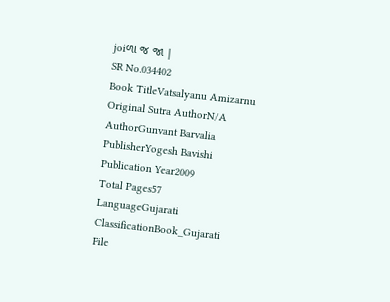joiળા જ જા |
SR No.034402
Book TitleVatsalyanu Amizarnu
Original Sutra AuthorN/A
AuthorGunvant Barvalia
PublisherYogesh Bavishi
Publication Year2009
Total Pages57
LanguageGujarati
ClassificationBook_Gujarati
File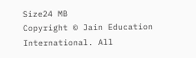Size24 MB
Copyright © Jain Education International. All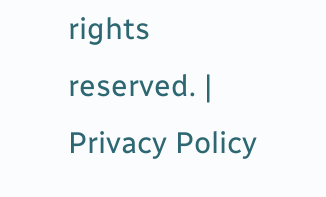rights reserved. | Privacy Policy